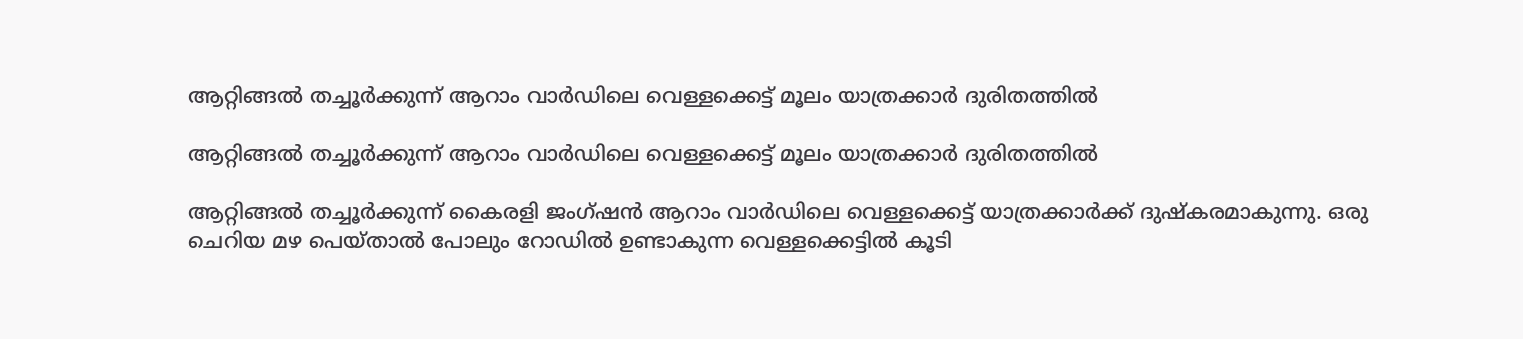ആറ്റിങ്ങൽ തച്ചൂർക്കുന്ന് ആറാം വാർഡിലെ വെള്ളക്കെട്ട് മൂലം യാത്രക്കാർ ദുരിതത്തിൽ

ആറ്റിങ്ങൽ തച്ചൂർക്കുന്ന് ആറാം വാർഡിലെ വെള്ളക്കെട്ട് മൂലം യാത്രക്കാർ ദുരിതത്തിൽ

ആറ്റിങ്ങൽ തച്ചൂർക്കുന്ന് കൈരളി ജംഗ്ഷൻ ആറാം വാർഡിലെ വെള്ളക്കെട്ട് യാത്രക്കാർക്ക് ദുഷ്കരമാകുന്നു. ഒരു ചെറിയ മഴ പെയ്താൽ പോലും റോഡിൽ ഉണ്ടാകുന്ന വെള്ളക്കെട്ടിൽ കൂടി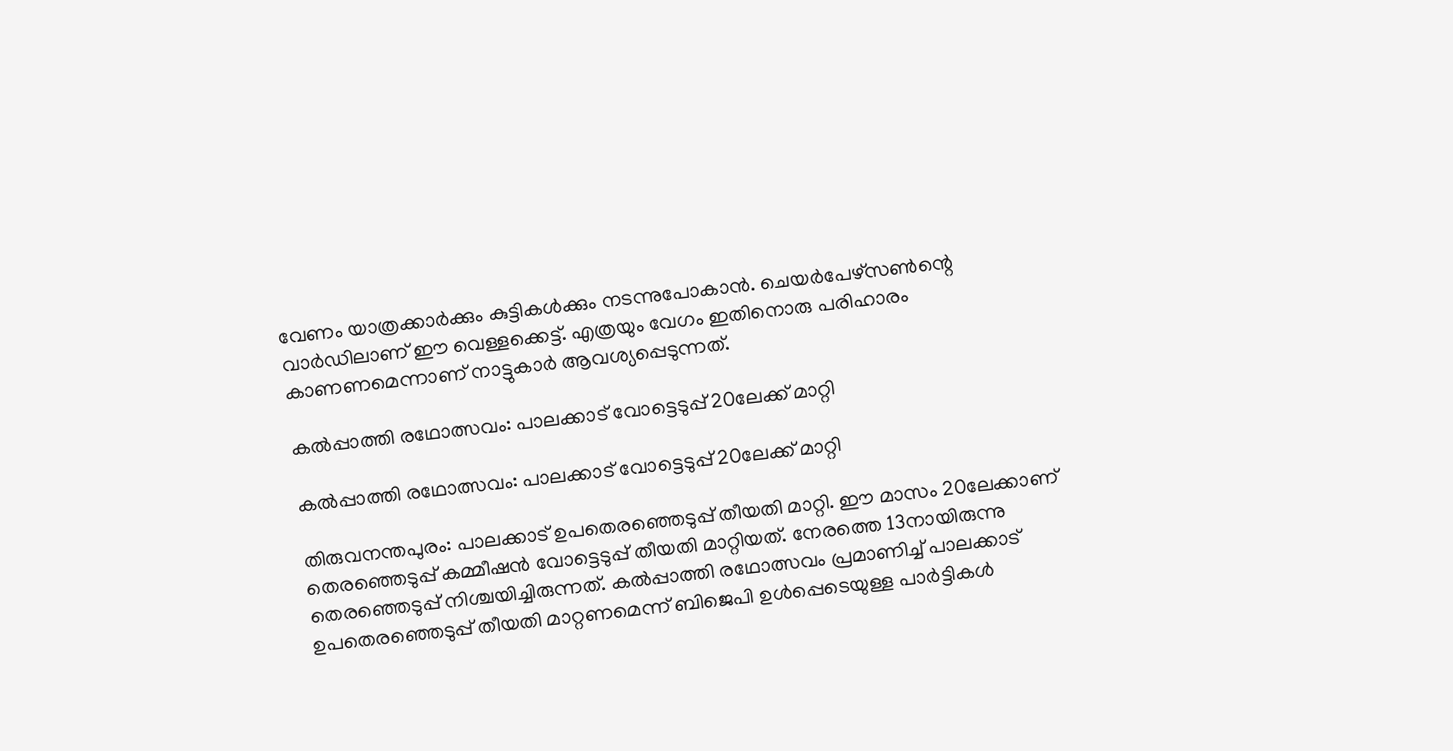വേണം യാത്രക്കാർക്കും കുട്ടികൾക്കും നടന്നുപോകാൻ. ചെയർപേഴ്‌സൺന്റെ വാർഡിലാണ് ഈ വെള്ളക്കെട്ട്. എത്രയും വേഗം ഇതിനൊരു പരിഹാരം കാണണമെന്നാണ് നാട്ടുകാർ ആവശ്യപ്പെടുന്നത്.

കല്‍പ്പാത്തി രഥോത്സവം: പാലക്കാട് വോട്ടെടുപ്പ് 20ലേക്ക് മാറ്റി

കല്‍പ്പാത്തി രഥോത്സവം: പാലക്കാട് വോട്ടെടുപ്പ് 20ലേക്ക് മാറ്റി

തിരുവനന്തപുരം: പാലക്കാട് ഉപതെരഞ്ഞെടുപ്പ് തീയതി മാറ്റി. ഈ മാസം 20ലേക്കാണ് തെരഞ്ഞെടുപ്പ് കമ്മീഷന്‍ വോട്ടെടുപ്പ് തീയതി മാറ്റിയത്. നേരത്തെ 13നായിരുന്നു തെരഞ്ഞെടുപ്പ് നിശ്ചയിച്ചിരുന്നത്. കല്‍പ്പാത്തി രഥോത്സവം പ്രമാണിച്ച് പാലക്കാട് ഉപതെരഞ്ഞെടുപ്പ് തീയതി മാറ്റണമെന്ന് ബിജെപി ഉള്‍പ്പെടെയുള്ള പാര്‍ട്ടികള്‍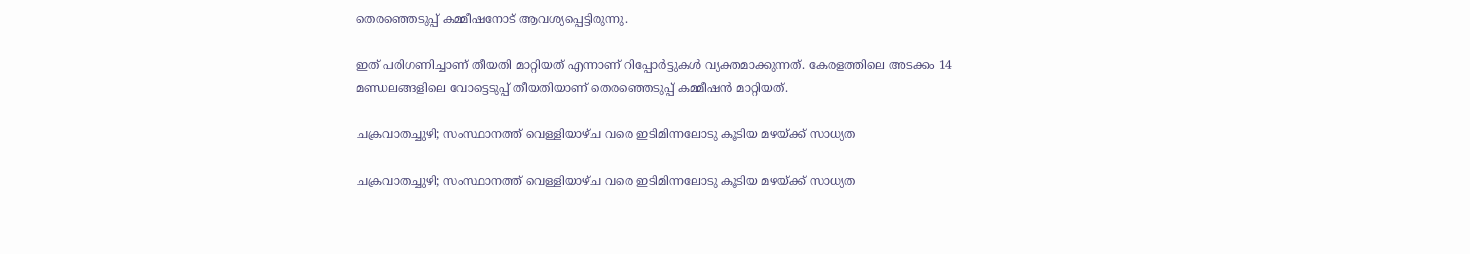തെരഞ്ഞെടുപ്പ് കമ്മീഷനോട് ആവശ്യപ്പെട്ടിരുന്നു.

ഇത് പരിഗണിച്ചാണ് തീയതി മാറ്റിയത് എന്നാണ് റിപ്പോര്‍ട്ടുകള്‍ വ്യക്തമാക്കുന്നത്. കേരളത്തിലെ അടക്കം 14 മണ്ഡലങ്ങളിലെ വോട്ടെടുപ്പ് തീയതിയാണ് തെരഞ്ഞെടുപ്പ് കമ്മീഷന്‍ മാറ്റിയത്.

ചക്രവാതച്ചുഴി; സംസ്ഥാനത്ത് വെള്ളിയാഴ്ച വരെ ഇടിമിന്നലോടു കൂടിയ മഴയ്ക്ക് സാധ്യത

ചക്രവാതച്ചുഴി; സംസ്ഥാനത്ത് വെള്ളിയാഴ്ച വരെ ഇടിമിന്നലോടു കൂടിയ മഴയ്ക്ക് സാധ്യത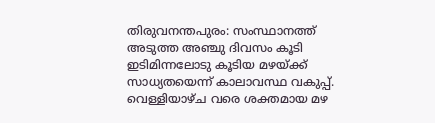തിരുവനന്തപുരം: സംസ്ഥാനത്ത് അടുത്ത അഞ്ചു ദിവസം കൂടി ഇടിമിന്നലോടു കൂടിയ മഴയ്ക്ക് സാധ്യതയെന്ന് കാലാവസ്ഥ വകുപ്പ്. വെള്ളിയാഴ്ച വരെ ശക്തമായ മഴ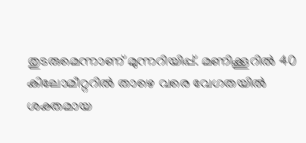തുടരുമെന്നാണ് മുന്നറിയിപ്പ്. മണിക്കൂറില്‍ 40 കിലോമീറ്ററില്‍ താഴെ വരെ വേഗതയില്‍ ശക്തമായ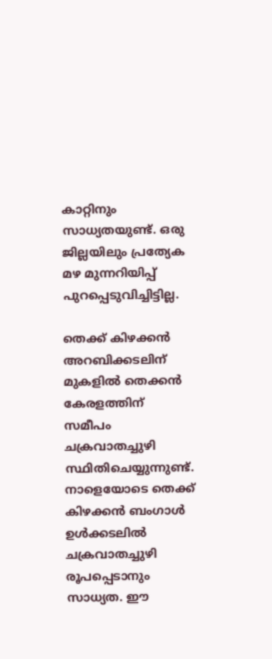കാറ്റിനും സാധ്യതയുണ്ട്. ഒരു ജില്ലയിലും പ്രത്യേക മഴ മുന്നറിയിപ്പ് പുറപ്പെടുവിച്ചിട്ടില്ല.

തെക്ക് കിഴക്കന്‍ അറബിക്കടലിന് മുകളില്‍ തെക്കന്‍ കേരളത്തിന് സമീപം ചക്രവാതച്ചുഴി സ്ഥിതിചെയ്യുന്നുണ്ട്. നാളെയോടെ തെക്ക് കിഴക്കന്‍ ബംഗാള്‍ ഉള്‍ക്കടലില്‍ ചക്രവാതച്ചുഴി രൂപപ്പെടാനും സാധ്യത. ഈ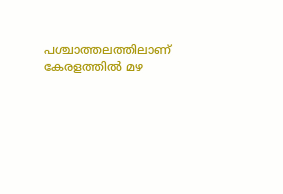പശ്ചാത്തലത്തിലാണ് കേരളത്തില്‍ മഴ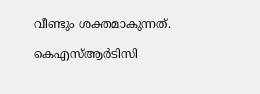വീണ്ടും ശക്തമാകുന്നത്.

കെഎസ്ആർടിസി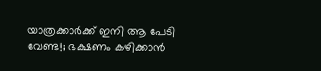യാത്രക്കാർക്ക് ഇനി ആ പേടി വേണ്ട!; ഭക്ഷണം കഴിക്കാൻ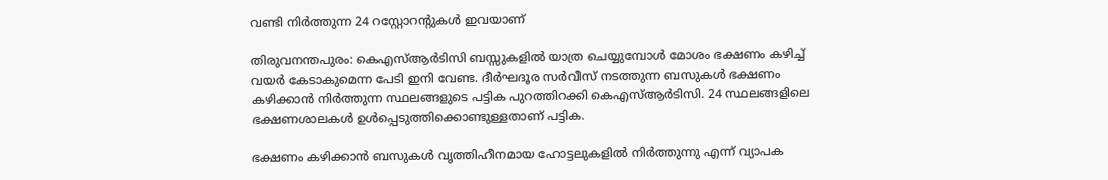വണ്ടി നിർത്തുന്ന 24 റസ്റ്റോറന്റുകൾ ഇവയാണ്

തിരുവനന്തപുരം: കെഎസ്ആർടിസി ബസ്സുകളിൽ യാത്ര ചെയ്യുമ്പോൾ മോശം ഭക്ഷണം കഴിച്ച് വയർ കേടാകുമെന്ന പേടി ഇനി വേണ്ട. ദീര്‍ഘദൂര സര്‍വീസ് നടത്തുന്ന ബസുകള്‍ ഭക്ഷണം കഴിക്കാന്‍ നിര്‍ത്തുന്ന സ്ഥലങ്ങളുടെ പട്ടിക പുറത്തിറക്കി കെഎസ്ആര്‍ടിസി. 24 സ്ഥലങ്ങളിലെ ഭക്ഷണശാലകൾ ഉൾപ്പെടുത്തിക്കൊണ്ടുള്ളതാണ് പട്ടിക.

ഭക്ഷണം കഴിക്കാന്‍ ബസുകള്‍ വൃത്തിഹീനമായ ഹോട്ടലുകളില്‍ നിര്‍ത്തുന്നു എന്ന് വ്യാപക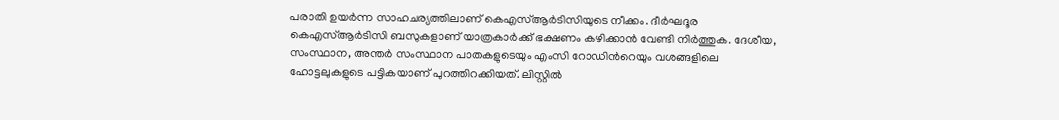പരാതി ഉയർന്ന സാഹചര്യത്തിലാണ് കെഎസ്ആർടിസിയുടെ നീക്കം. ദീര്‍ഘദൂര കെഎസ്ആര്‍ടിസി ബസുകളാണ് യാത്രകാര്‍ക്ക് ഭക്ഷണം കഴിക്കാന്‍ വേണ്ടി നിര്‍ത്തുക. ദേശീയ, സംസ്ഥാന, അന്തര്‍ സംസ്ഥാന പാതകളുടെയും എംസി റോഡിന്‍റെയും വശങ്ങളിലെ ഹോട്ടലുകളുടെ പട്ടികയാണ് പുറത്തിറക്കിയത്. ലിസ്റ്റില്‍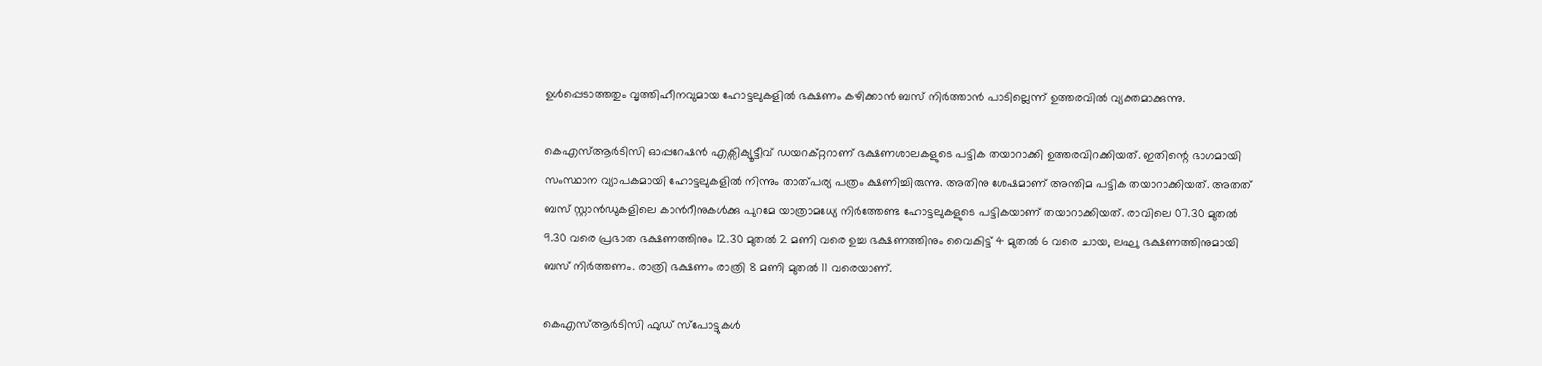ഉള്‍പ്പെടാത്തതും വൃത്തിഹീനവുമായ ഹോട്ടലുകളില്‍ ഭക്ഷണം കഴിക്കാന്‍ ബസ് നിര്‍ത്താന്‍ പാടില്ലെന്ന് ഉത്തരവില്‍ വ്യക്തമാക്കുന്നു.

കെഎസ്ആര്‍ടിസി ഓപ്പറേഷന്‍ എക്സിക്യൂട്ടീവ് ഡയറക്റ്ററാണ് ഭക്ഷണശാലകളുടെ പട്ടിക തയാറാക്കി ഉത്തരവിറക്കിയത്. ഇതിന്റെ ഭാഗമായി സംസ്ഥാന വ്യാപകമായി ഹോട്ടലുകളില്‍ നിന്നും താത്പര്യ പത്രം ക്ഷണിച്ചിരുന്നു. അതിനു ശേഷമാണ് അന്തിമ പട്ടിക തയാറാക്കിയത്. അതത് ബസ് സ്റ്റാന്‍ഡുകളിലെ കാന്‍റീനുകള്‍ക്കു പുറമേ യാത്രാമധ്യേ നിര്‍ത്തേണ്ട ഹോട്ടലുകളുടെ പട്ടികയാണ് തയാറാക്കിയത്. രാവിലെ 07.30 മുതല്‍ 9.30 വരെ പ്രഭാത ഭക്ഷണത്തിനും 12.30 മുതല്‍ 2 മണി വരെ ഉച്ച ഭക്ഷണത്തിനും വൈകിട്ട് 4 മുതല്‍ 6 വരെ ചായ, ലഘു ഭക്ഷണത്തിനുമായി ബസ് നിർത്തണം. രാത്രി ഭക്ഷണം രാത്രി 8 മണി മുതല്‍ 11 വരെയാണ്.

കെഎസ്ആർടിസി ഫുഡ് സ്പോട്ടുകൾ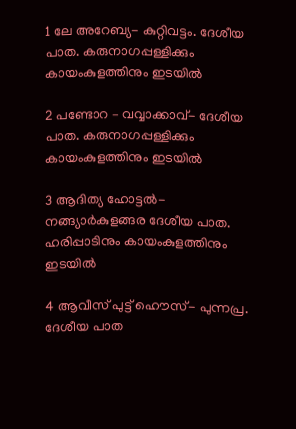1 ലേ അറേബ്യ- കുറ്റിവട്ടം. ദേശീയ പാത. കരുനാഗപ്പള്ളിക്കും കായംകുളത്തിനും ഇടയിൽ

2 പണ്ടോറ – വവ്വാക്കാവ്- ദേശീയ പാത. കരുനാഗപ്പള്ളിക്കും കായംകുളത്തിനും ഇടയിൽ

3 ആദിത്യ ഹോട്ടൽ- നങ്ങ്യാർകുളങ്ങര ദേശീയ പാത. ഹരിപ്പാടിനും കായംകുളത്തിനും
ഇടയിൽ

4 ആവീസ് പുട്ട് ഹൌസ്- പുന്നപ്ര. ദേശീയ പാത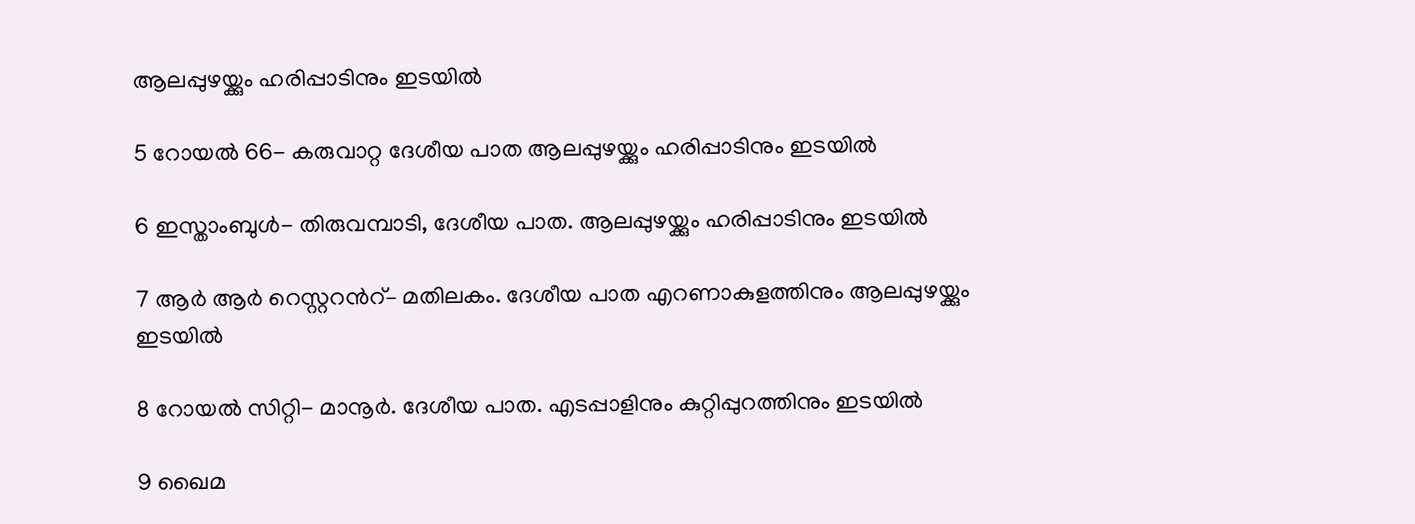ആലപ്പുഴയ്ക്കും ഹരിപ്പാടിനും ഇടയിൽ

5 റോയൽ 66- കരുവാറ്റ ദേശീയ പാത ആലപ്പുഴയ്ക്കും ഹരിപ്പാടിനും ഇടയിൽ

6 ഇസ്താംബുൾ- തിരുവമ്പാടി, ദേശീയ പാത. ആലപ്പുഴയ്ക്കും ഹരിപ്പാടിനും ഇടയിൽ

7 ആർ ആർ റെസ്റ്ററന്‍റ്– മതിലകം. ദേശീയ പാത എറണാകുളത്തിനും ആലപ്പുഴയ്ക്കും
ഇടയിൽ

8 റോയൽ സിറ്റി- മാനൂർ. ദേശീയ പാത. എടപ്പാളിനും കുറ്റിപ്പുറത്തിനും ഇടയിൽ

9 ഖൈമ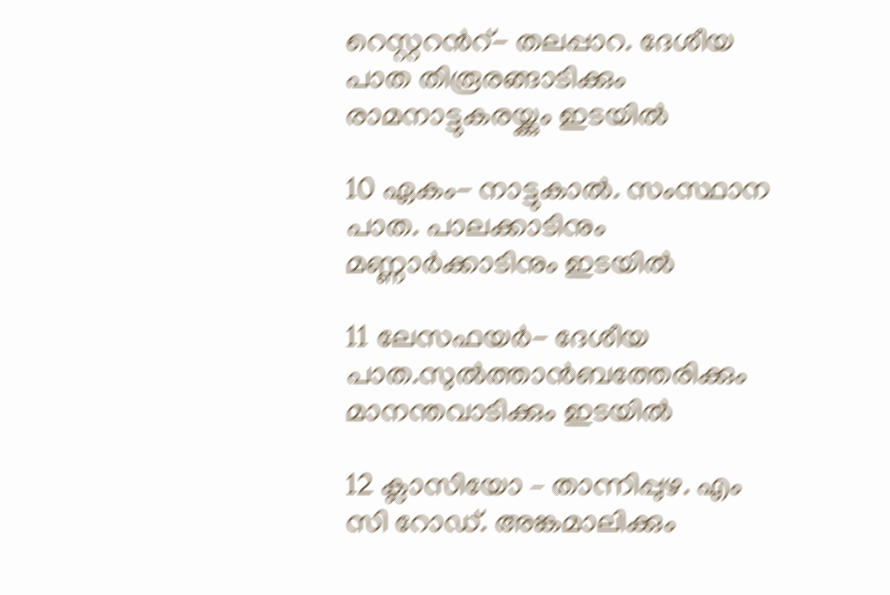റെസ്റ്ററന്‍റ്- തലപ്പാറ. ദേശീയ പാത തിരൂരങ്ങാടിക്കും രാമനാട്ടുകരയ്ക്കും ഇടയിൽ

10 ഏകം- നാട്ടുകാൽ. സംസ്ഥാന പാത. പാലക്കാടിനും മണ്ണാർക്കാടിനും ഇടയിൽ

11 ലേസഫയർ- ദേശീയ പാത.സുൽത്താൻബത്തേരിക്കും മാനന്തവാടിക്കും ഇടയിൽ

12 ക്ലാസിയോ – താന്നിപ്പുഴ. എം സി റോഡ്. അങ്കമാലിക്കും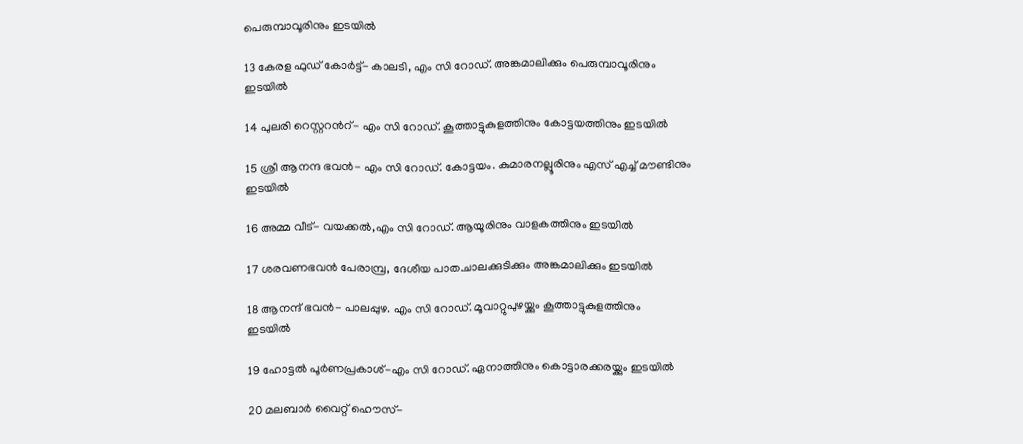പെരുമ്പാവൂരിനും ഇടയിൽ

13 കേരള ഫുഡ് കോർട്ട്- കാലടി, എം സി റോഡ്. അങ്കമാലിക്കും പെരുമ്പാവൂരിനും
ഇടയിൽ

14 പുലരി റെസ്റ്ററന്‍റ്- എം സി റോഡ്. കൂത്താട്ടുകുളത്തിനും കോട്ടയത്തിനും ഇടയിൽ

15 ശ്രീ ആനന്ദ ഭവൻ- എം സി റോഡ്. കോട്ടയം. കുമാരനല്ലൂരിനും എസ് എച്ച് മൗണ്ടിനും
ഇടയിൽ

16 അമ്മ വീട്- വയക്കൽ,എം സി റോഡ്. ആയൂരിനും വാളകത്തിനും ഇടയിൽ

17 ശരവണഭവൻ പേരാമ്പ്ര, ദേശീയ പാത.ചാലക്കുടിക്കും അങ്കമാലിക്കും ഇടയിൽ

18 ആനന്ദ് ഭവൻ- പാലപ്പുഴ. എം സി റോഡ്. മൂവാറ്റുപുഴയ്ക്കും കൂത്താട്ടുകുളത്തിനും
ഇടയിൽ

19 ഹോട്ടൽ പൂർണപ്രകാശ്-എം സി റോഡ്. ഏനാത്തിനും കൊട്ടാരക്കരയ്ക്കും ഇടയിൽ

20 മലബാർ വൈറ്റ് ഹൌസ്-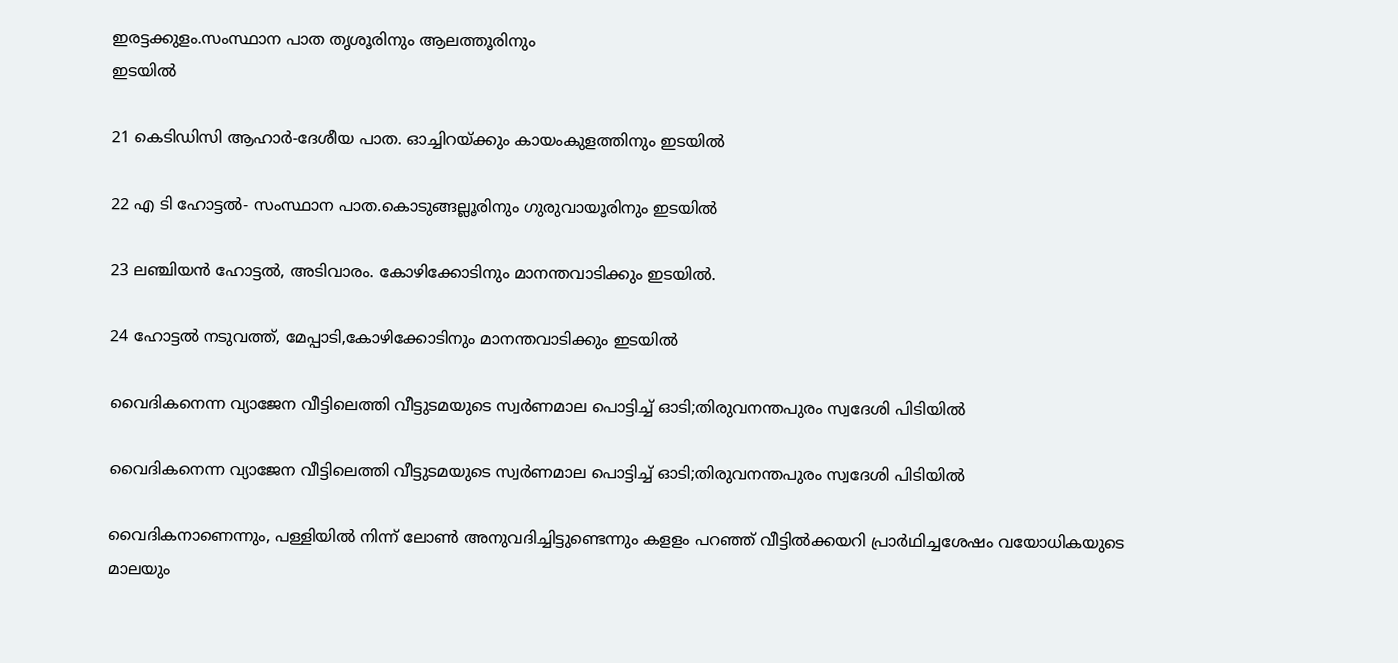ഇരട്ടക്കുളം.സംസ്ഥാന പാത തൃശൂരിനും ആലത്തൂരിനും
ഇടയിൽ

21 കെടിഡിസി ആഹാർ-ദേശീയ പാത. ഓച്ചിറയ്ക്കും കായംകുളത്തിനും ഇടയിൽ

22 എ ടി ഹോട്ടൽ- സംസ്ഥാന പാത.കൊടുങ്ങല്ലൂരിനും ഗുരുവായൂരിനും ഇടയിൽ

23 ലഞ്ചിയൻ ഹോട്ടൽ, അടിവാരം. കോഴിക്കോടിനും മാനന്തവാടിക്കും ഇടയിൽ.

24 ഹോട്ടൽ നടുവത്ത്, മേപ്പാടി,കോഴിക്കോടിനും മാനന്തവാടിക്കും ഇടയിൽ

വൈദികനെന്ന വ്യാജേന വീട്ടിലെത്തി വീട്ടുടമയുടെ സ്വര്‍ണമാല പൊട്ടിച്ച് ഓടി;തിരുവനന്തപുരം സ്വദേശി പിടിയിൽ

വൈദികനെന്ന വ്യാജേന വീട്ടിലെത്തി വീട്ടുടമയുടെ സ്വര്‍ണമാല പൊട്ടിച്ച് ഓടി;തിരുവനന്തപുരം സ്വദേശി പിടിയിൽ

വൈദികനാണെന്നും, പള്ളിയില്‍ നിന്ന് ലോണ്‍ അനുവദിച്ചിട്ടുണ്ടെന്നും കളളം പറഞ്ഞ് വീട്ടില്‍ക്കയറി പ്രാര്‍ഥിച്ചശേഷം വയോധികയുടെ മാലയും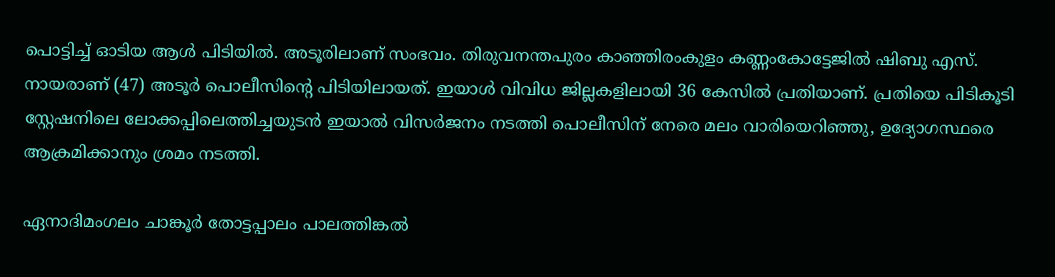പൊട്ടിച്ച് ഓടിയ ആള്‍ പിടിയില്‍. അടൂരിലാണ് സംഭവം. തിരുവനന്തപുരം കാഞ്ഞിരംകുളം കണ്ണംകോട്ടേജില്‍ ഷിബു എസ്. നായരാണ് (47) അടൂര്‍ പൊലീസിന്റെ പിടിയിലായത്. ഇയാള്‍ വിവിധ ജില്ലകളിലായി 36 കേസില്‍ പ്രതിയാണ്. പ്രതിയെ പിടികൂടി സ്റ്റേഷനിലെ ലോക്കപ്പിലെത്തിച്ചയുടന്‍ ഇയാല്‍ വിസര്‍ജനം നടത്തി പൊലീസിന് നേരെ മലം വാരിയെറിഞ്ഞു, ഉദ്യോഗസ്ഥരെ ആക്രമിക്കാനും ശ്രമം നടത്തി.

ഏനാദിമംഗലം ചാങ്കൂര്‍ തോട്ടപ്പാലം പാലത്തിങ്കല്‍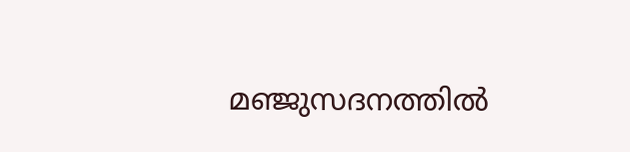മഞ്ജുസദനത്തില്‍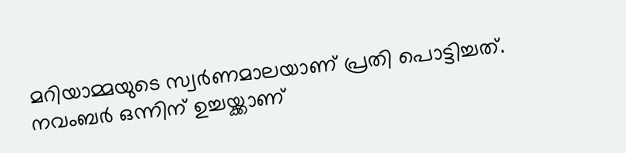മറിയാമ്മയുടെ സ്വര്‍ണമാലയാണ് പ്രതി പൊട്ടിച്ചത്. നവംബര്‍ ഒന്നിന് ഉച്ചയ്ക്കാണ്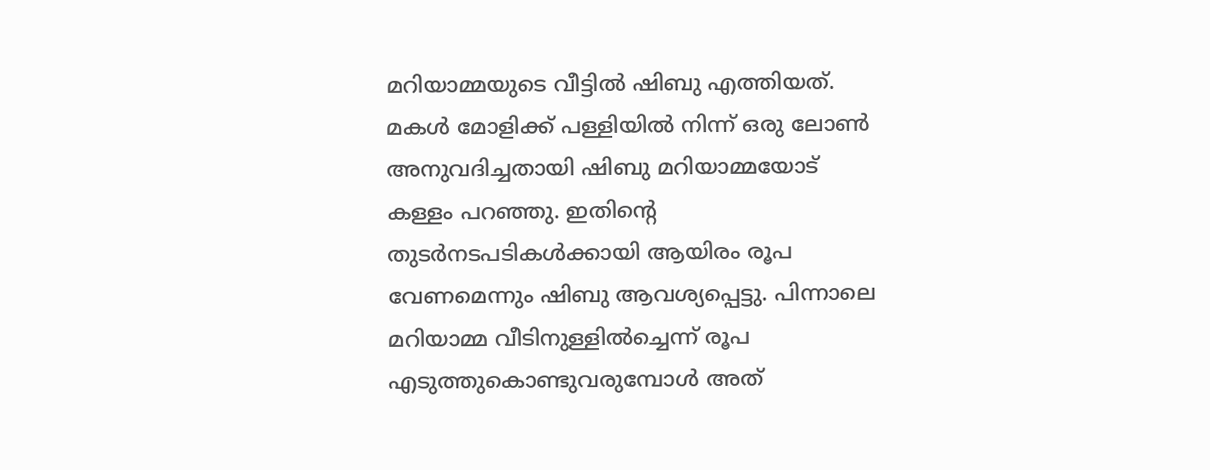മറിയാമ്മയുടെ വീട്ടില്‍ ഷിബു എത്തിയത്. മകള്‍ മോളിക്ക് പള്ളിയില്‍ നിന്ന് ഒരു ലോണ്‍ അനുവദിച്ചതായി ഷിബു മറിയാമ്മയോട് കള്ളം പറഞ്ഞു. ഇതിന്റെ തുടര്‍നടപടികള്‍ക്കായി ആയിരം രൂപ വേണമെന്നും ഷിബു ആവശ്യപ്പെട്ടു. പിന്നാലെ മറിയാമ്മ വീടിനുള്ളില്‍ച്ചെന്ന് രൂപ എടുത്തുകൊണ്ടുവരുമ്പോള്‍ അത്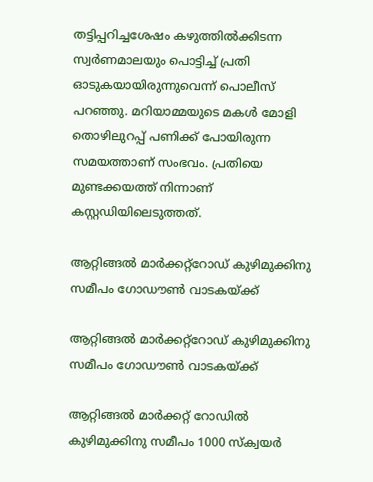തട്ടിപ്പറിച്ചശേഷം കഴുത്തില്‍ക്കിടന്ന സ്വര്‍ണമാലയും പൊട്ടിച്ച് പ്രതി ഓടുകയായിരുന്നുവെന്ന് പൊലീസ് പറഞ്ഞു. മറിയാമ്മയുടെ മകള്‍ മോളി തൊഴിലുറപ്പ് പണിക്ക് പോയിരുന്ന സമയത്താണ് സംഭവം. പ്രതിയെ മുണ്ടക്കയത്ത് നിന്നാണ് കസ്റ്റഡിയിലെടുത്തത്.

ആറ്റിങ്ങൽ മാർക്കറ്റ്റോഡ് കുഴിമുക്കിനു സമീപം ഗോഡൗൺ വാടകയ്‌ക്ക്

ആറ്റിങ്ങൽ മാർക്കറ്റ്റോഡ് കുഴിമുക്കിനു സമീപം ഗോഡൗൺ വാടകയ്‌ക്ക്

ആറ്റിങ്ങൽ മാർക്കറ്റ് റോഡിൽ കുഴിമുക്കിനു സമീപം 1000 സ്‌ക്വയർ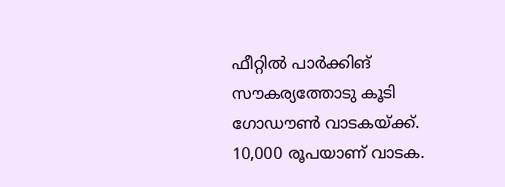ഫീറ്റിൽ പാർക്കിങ് സൗകര്യത്തോടു കൂടി ഗോഡൗൺ വാടകയ്‌ക്ക്. 10,000 രൂപയാണ് വാടക.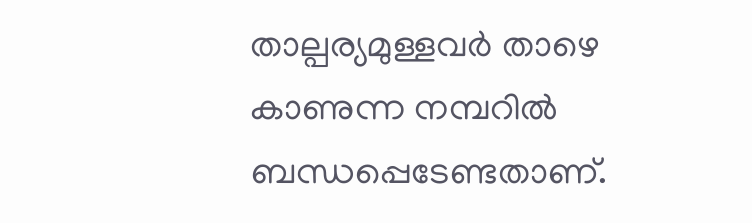താല്പര്യമുള്ളവർ താഴെ കാണുന്ന നമ്പറിൽ ബന്ധപ്പെടേണ്ടതാണ്.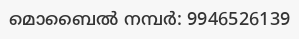മൊബൈൽ നമ്പർ: 9946526139